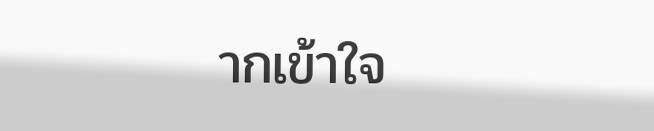ากเข้าใจ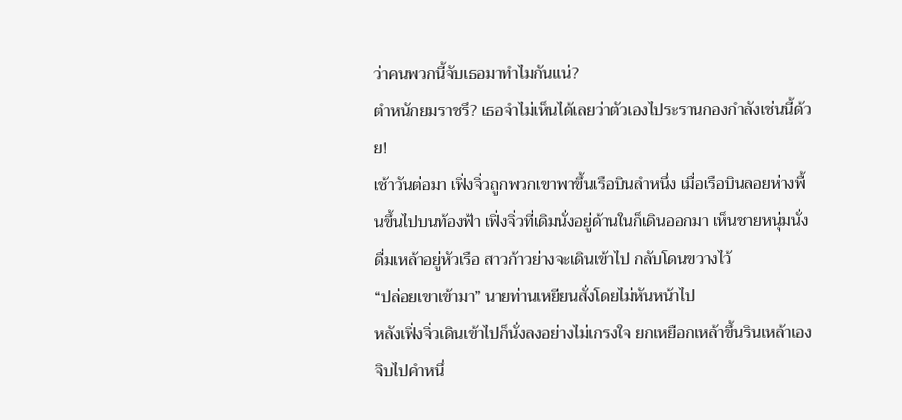ว่าคนพวกนี้จับเธอมาทำไมกันแน่?
ตำหนักยมราชรึ? เธอจำไม่เห็นได้เลยว่าตัวเองไประรานกองกำลังเช่นนี้ด้วย!
เช้าวันต่อมา เฟิ่งจิ่วถูกพวกเขาพาขึ้นเรือบินลำหนึ่ง เมื่อเรือบินลอยห่างพื้นขึ้นไปบนท้องฟ้า เฟิ่งจิ่วที่เดิมนั่งอยู่ด้านในก็เดินออกมา เห็นชายหนุ่มนั่งดื่มเหล้าอยู่หัวเรือ สาวก้าวย่างจะเดินเข้าไป กลับโดนขวางไว้
“ปล่อยเขาเข้ามา” นายท่านเหยียนสั่งโดยไม่หันหน้าไป
หลังเฟิ่งจิ่วเดินเข้าไปก็นั่งลงอย่างไม่เกรงใจ ยกเหยือกเหล้าขึ้นรินเหล้าเอง จิบไปคำหนึ่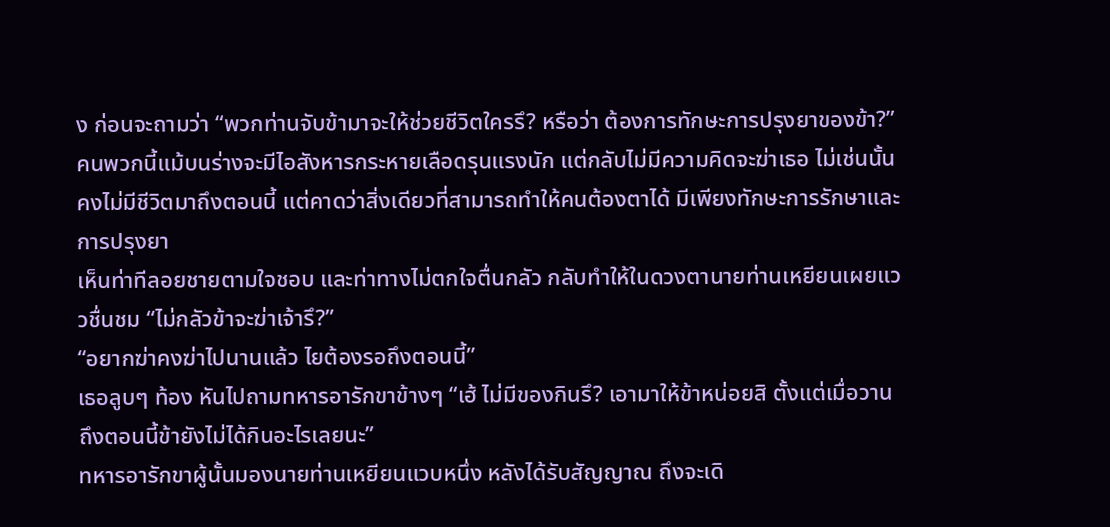ง ก่อนจะถามว่า “พวกท่านจับข้ามาจะให้ช่วยชีวิตใครรึ? หรือว่า ต้องการทักษะการปรุงยาของข้า?”
คนพวกนี้แม้บนร่างจะมีไอสังหารกระหายเลือดรุนแรงนัก แต่กลับไม่มีความคิดจะฆ่าเธอ ไม่เช่นนั้น คงไม่มีชีวิตมาถึงตอนนี้ แต่คาดว่าสิ่งเดียวที่สามารถทำให้คนต้องตาได้ มีเพียงทักษะการรักษาและการปรุงยา
เห็นท่าทีลอยชายตามใจชอบ และท่าทางไม่ตกใจตื่นกลัว กลับทำให้ในดวงตานายท่านเหยียนเผยแววชื่นชม “ไม่กลัวข้าจะฆ่าเจ้ารึ?”
“อยากฆ่าคงฆ่าไปนานแล้ว ไยต้องรอถึงตอนนี้”
เธอลูบๆ ท้อง หันไปถามทหารอารักขาข้างๆ “เฮ้ ไม่มีของกินรึ? เอามาให้ข้าหน่อยสิ ตั้งแต่เมื่อวานถึงตอนนี้ข้ายังไม่ได้กินอะไรเลยนะ”
ทหารอารักขาผู้นั้นมองนายท่านเหยียนแวบหนึ่ง หลังได้รับสัญญาณ ถึงจะเดิ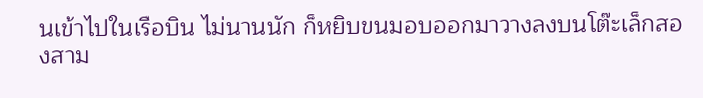นเข้าไปในเรือบิน ไม่นานนัก ก็หยิบขนมอบออกมาวางลงบนโต๊ะเล็กสองสาม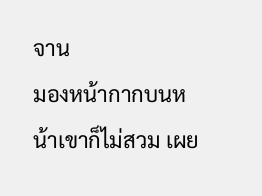จาน
มองหน้ากากบนหน้าเขาก็ไม่สวม เผย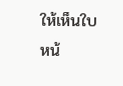ให้เห็นใบหน้